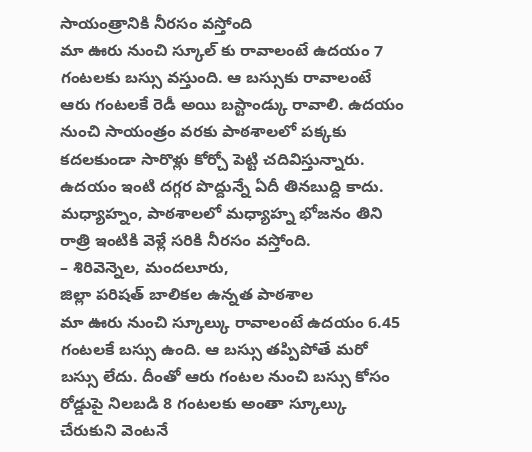సాయంత్రానికి నీరసం వస్తోంది
మా ఊరు నుంచి స్కూల్ కు రావాలంటే ఉదయం 7 గంటలకు బస్సు వస్తుంది. ఆ బస్సుకు రావాలంటే ఆరు గంటలకే రెడీ అయి బస్టాండ్కు రావాలి. ఉదయం నుంచి సాయంత్రం వరకు పాఠశాలలో పక్కకు కదలకుండా సారొళ్లు కోర్చో పెట్టి చదివిస్తున్నారు. ఉదయం ఇంటి దగ్గర పొద్దున్నే ఏదీ తినబుద్ది కాదు. మధ్యాహ్నం, పాఠశాలలో మధ్యాహ్న భోజనం తిని రాత్రి ఇంటికి వెళ్లే సరికి నీరసం వస్తోంది.
– శిరివెన్నెల, మందలూరు,
జిల్లా పరిషత్ బాలికల ఉన్నత పాఠశాల
మా ఊరు నుంచి స్కూల్కు రావాలంటే ఉదయం 6.45 గంటలకే బస్సు ఉంది. ఆ బస్సు తప్పిపోతే మరో బస్సు లేదు. దీంతో ఆరు గంటల నుంచి బస్సు కోసం రోడ్డుపై నిలబడి 8 గంటలకు అంతా స్కూల్కు చేరుకుని వెంటనే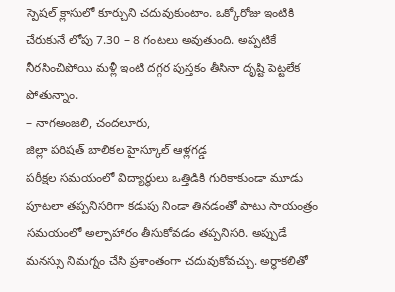స్పెషల్ క్లాసులో కూర్చుని చదువుకుంటాం. ఒక్కోరోజు ఇంటికి చేరుకునే లోపు 7.30 – 8 గంటలు అవుతుంది. అప్పటికే నీరసించిపోయి మళ్లీ ఇంటి దగ్గర పుస్తకం తీసినా దృష్టి పెట్టలేక పోతున్నాం.
– నాగఅంజలి, చందలూరు,
జిల్లా పరిషత్ బాలికల హైస్కూల్ ఆళ్లగడ్డ
పరీక్షల సమయంలో విద్యార్థులు ఒత్తిడికి గురికాకుండా మూడు పూటలా తప్పనిసరిగా కడుపు నిండా తినడంతో పాటు సాయంత్రం సమయంలో అల్పాహారం తీసుకోవడం తప్పనిసరి. అప్పుడే మనస్సు నిమగ్నం చేసి ప్రశాంతంగా చదువుకోవచ్చు. అర్ధాకలితో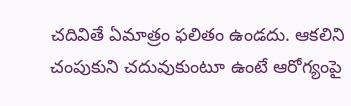చదివితే ఏమాత్రం ఫలితం ఉండదు. ఆకలిని చంపుకుని చదువుకుంటూ ఉంటే ఆరోగ్యంపై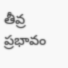తీవ్ర ప్రభావం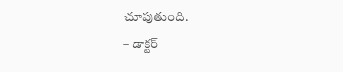చూపుతుంది.
– డాక్టర్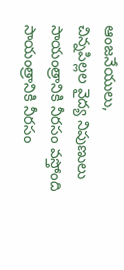ఆంజనేయులు,
చిన్నపిల్లల వైద్య నిపుణులు
సాయంత్రానికి నీరసం వస్తోంది
సాయంత్రానికి నీరసం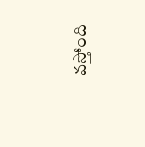వస్తోంది